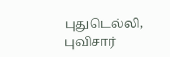புதுடெல்லி,
புவிசார்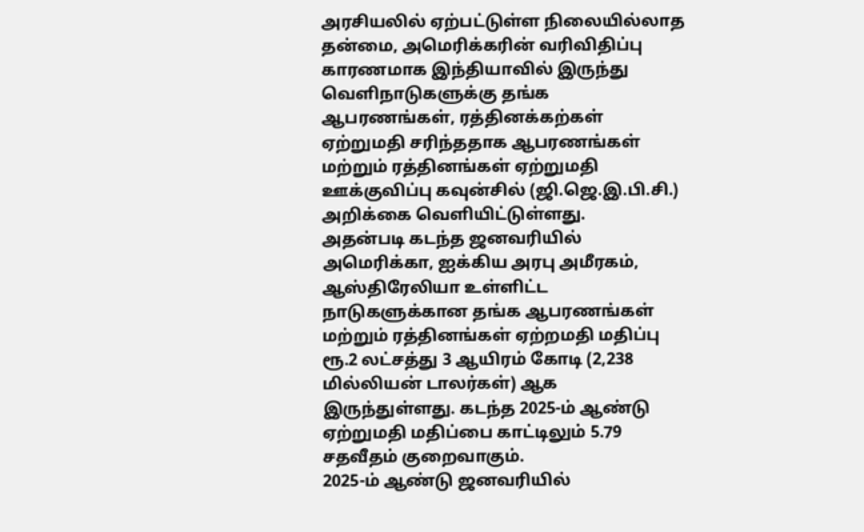அரசியலில் ஏற்பட்டுள்ள நிலையில்லாத தன்மை, அமெரிக்கரின் வரிவிதிப்பு காரணமாக இந்தியாவில் இருந்து வெளிநாடுகளுக்கு தங்க ஆபரணங்கள், ரத்தினக்கற்கள் ஏற்றுமதி சரிந்ததாக ஆபரணங்கள் மற்றும் ரத்தினங்கள் ஏற்றுமதி ஊக்குவிப்பு கவுன்சில் (ஜி.ஜெ.இ.பி.சி.) அறிக்கை வெளியிட்டுள்ளது.
அதன்படி கடந்த ஜனவரியில் அமெரிக்கா, ஐக்கிய அரபு அமீரகம், ஆஸ்திரேலியா உள்ளிட்ட நாடுகளுக்கான தங்க ஆபரணங்கள் மற்றும் ரத்தினங்கள் ஏற்றமதி மதிப்பு ரூ.2 லட்சத்து 3 ஆயிரம் கோடி (2,238 மில்லியன் டாலர்கள்) ஆக இருந்துள்ளது. கடந்த 2025-ம் ஆண்டு ஏற்றுமதி மதிப்பை காட்டிலும் 5.79 சதவீதம் குறைவாகும்.
2025-ம் ஆண்டு ஜனவரியில்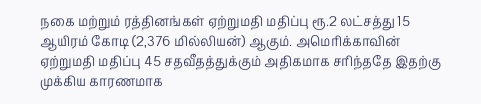நகை மற்றும் ரத்தினங்கள் ஏற்றுமதி மதிப்பு ரூ.2 லட்சத்து 15 ஆயிரம் கோடி (2,376 மில்லியன்) ஆகும். அமெரிக்காவின் ஏற்றுமதி மதிப்பு 45 சதவீதத்துக்கும் அதிகமாக சரிந்ததே இதற்கு முக்கிய காரணமாக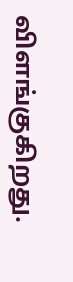விளங்குகிறது.